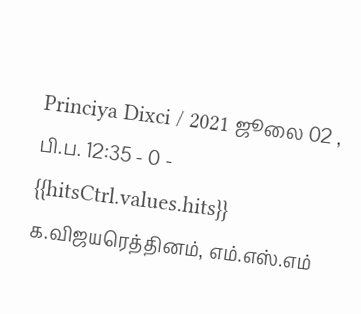Princiya Dixci / 2021 ஜூலை 02 , பி.ப. 12:35 - 0 - {{hitsCtrl.values.hits}}
க.விஜயரெத்தினம், எம்.எஸ்.எம்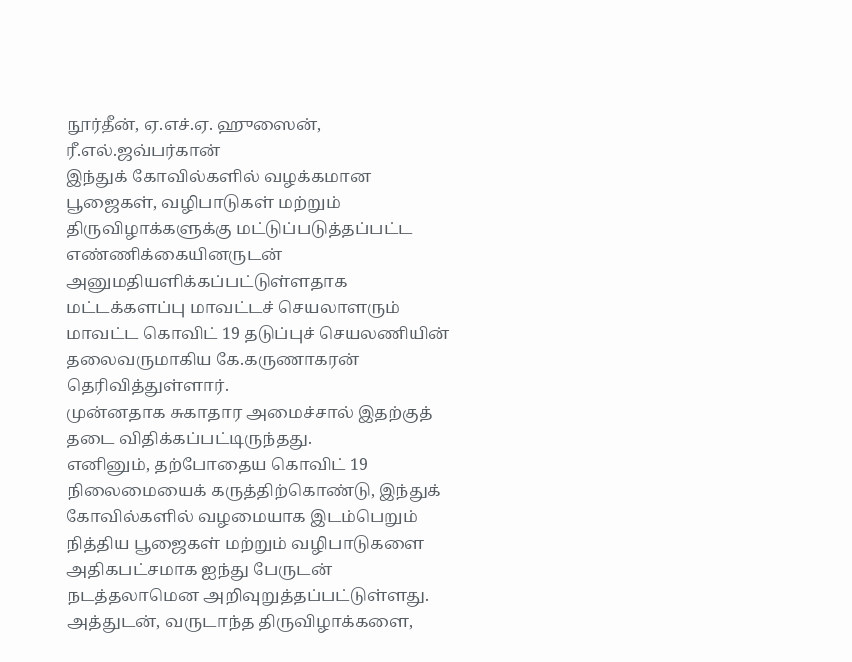நூர்தீன், ஏ.எச்.ஏ. ஹுஸைன், ரீ.எல்.ஜவ்பர்கான்
இந்துக் கோவில்களில் வழக்கமான பூஜைகள், வழிபாடுகள் மற்றும் திருவிழாக்களுக்கு மட்டுப்படுத்தப்பட்ட எண்ணிக்கையினருடன் அனுமதியளிக்கப்பட்டுள்ளதாக மட்டக்களப்பு மாவட்டச் செயலாளரும் மாவட்ட கொவிட் 19 தடுப்புச் செயலணியின் தலைவருமாகிய கே.கருணாகரன் தெரிவித்துள்ளார்.
முன்னதாக சுகாதார அமைச்சால் இதற்குத் தடை விதிக்கப்பட்டிருந்தது.
எனினும், தற்போதைய கொவிட் 19 நிலைமையைக் கருத்திற்கொண்டு, இந்துக் கோவில்களில் வழமையாக இடம்பெறும் நித்திய பூஜைகள் மற்றும் வழிபாடுகளை அதிகபட்சமாக ஐந்து பேருடன் நடத்தலாமென அறிவுறுத்தப்பட்டுள்ளது.
அத்துடன், வருடாந்த திருவிழாக்களை,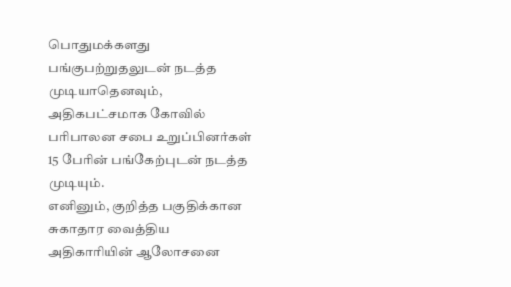பொதுமக்களது பங்குபற்றுதலுடன் நடத்த முடியாதெனவும், அதிகபட்சமாக கோவில் பரிபாலன சபை உறுப்பினர்கள் 15 பேரின் பங்கேற்புடன் நடத்த முடியும்.
எனினும், குறித்த பகுதிக்கான சுகாதார வைத்திய அதிகாரியின் ஆலோசனை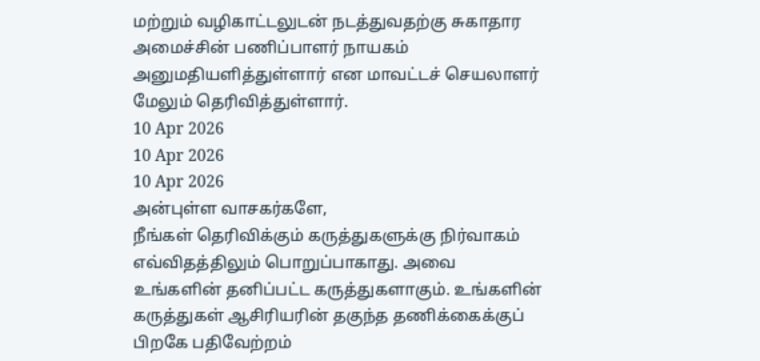மற்றும் வழிகாட்டலுடன் நடத்துவதற்கு சுகாதார அமைச்சின் பணிப்பாளர் நாயகம் அனுமதியளித்துள்ளார் என மாவட்டச் செயலாளர் மேலும் தெரிவித்துள்ளார்.
10 Apr 2026
10 Apr 2026
10 Apr 2026
அன்புள்ள வாசகர்களே,
நீங்கள் தெரிவிக்கும் கருத்துகளுக்கு நிர்வாகம் எவ்விதத்திலும் பொறுப்பாகாது. அவை உங்களின் தனிப்பட்ட கருத்துகளாகும். உங்களின் கருத்துகள் ஆசிரியரின் தகுந்த தணிக்கைக்குப் பிறகே பதிவேற்றம்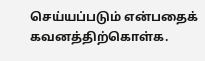செய்யப்படும் என்பதைக் கவனத்திற்கொள்க.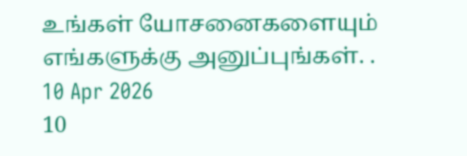உங்கள் யோசனைகளையும் எங்களுக்கு அனுப்புங்கள். .
10 Apr 2026
10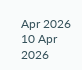Apr 2026
10 Apr 2026